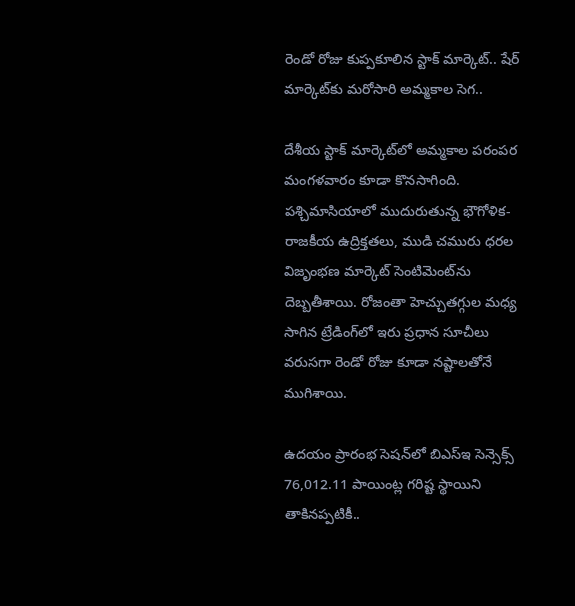రెండో రోజు కుప్పకూలిన స్టాక్ మార్కెట్.. షేర్ మార్కెట్‌కు మరోసారి అమ్మకాల సెగ..

దేశీయ స్టాక్ మార్కెట్‌లో అమ్మకాల పరంపర మంగళవారం కూడా కొనసాగింది. పశ్చిమాసియాలో ముదురుతున్న భౌగోళిక-రాజకీయ ఉద్రిక్తతలు, ముడి చమురు ధరల విజృంభణ మార్కెట్ సెంటిమెంట్‌ను దెబ్బతీశాయి. రోజంతా హెచ్చుతగ్గుల మధ్య సాగిన ట్రేడింగ్‌లో ఇరు ప్రధాన సూచీలు వరుసగా రెండో రోజు కూడా నష్టాలతోనే ముగిశాయి.

ఉదయం ప్రారంభ సెషన్‌లో బిఎస్ఇ సెన్సెక్స్ 76,012.11 పాయింట్ల గరిష్ట స్థాయిని తాకినప్పటికీ..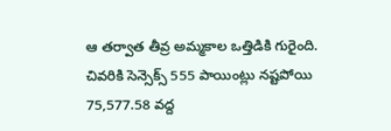ఆ తర్వాత తీవ్ర అమ్మకాల ఒత్తిడికి గురైంది. చివరికి సెన్సెక్స్ 555 పాయింట్లు నష్టపోయి 75,577.58 వద్ద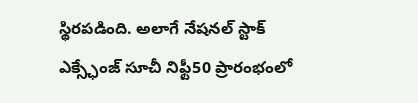స్థిరపడింది. అలాగే నేషనల్ స్టాక్ ఎక్స్ఛేంజ్ సూచీ నిఫ్టీ50 ప్రారంభంలో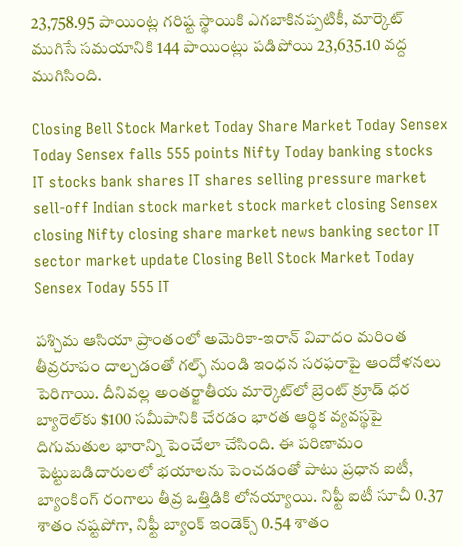23,758.95 పాయింట్ల గరిష్ట స్థాయికి ఎగబాకినప్పటికీ, మార్కెట్ ముగిసే సమయానికి 144 పాయింట్లు పడిపోయి 23,635.10 వద్ద ముగిసింది.

Closing Bell Stock Market Today Share Market Today Sensex Today Sensex falls 555 points Nifty Today banking stocks IT stocks bank shares IT shares selling pressure market sell-off Indian stock market stock market closing Sensex closing Nifty closing share market news banking sector IT sector market update Closing Bell Stock Market Today Sensex Today 555 IT

పశ్చిమ ఆసియా ప్రాంతంలో అమెరికా-ఇరాన్ వివాదం మరింత తీవ్రరూపం దాల్చడంతో గల్ఫ్ నుండి ఇంధన సరఫరాపై ఆందోళనలు పెరిగాయి. దీనివల్ల అంతర్జాతీయ మార్కెట్‌లో బ్రెంట్ క్రూడ్ ధర బ్యారెల్‌కు $100 సమీపానికి చేరడం భారత ఆర్థిక వ్యవస్థపై దిగుమతుల భారాన్ని పెంచేలా చేసింది. ఈ పరిణామం పెట్టుబడిదారులలో భయాలను పెంచడంతో పాటు ప్రధాన ఐటీ, బ్యాంకింగ్ రంగాలు తీవ్ర ఒత్తిడికి లోనయ్యాయి. నిఫ్టీ ఐటీ సూచీ 0.37 శాతం నష్టపోగా, నిఫ్టీ బ్యాంక్ ఇండెక్స్ 0.54 శాతం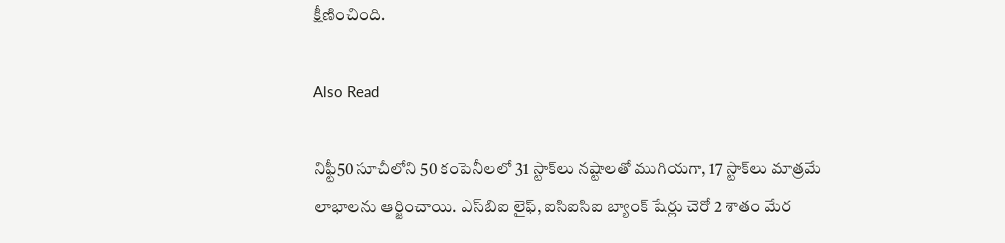క్షీణించింది.

Also Read

నిఫ్టీ50 సూచీలోని 50 కంపెనీలలో 31 స్టాక్‌లు నష్టాలతో ముగియగా, 17 స్టాక్‌లు మాత్రమే లాభాలను ఆర్జించాయి. ఎస్‌బిఐ లైఫ్, ఐసిఐసిఐ బ్యాంక్ షేర్లు చెరో 2 శాతం మేర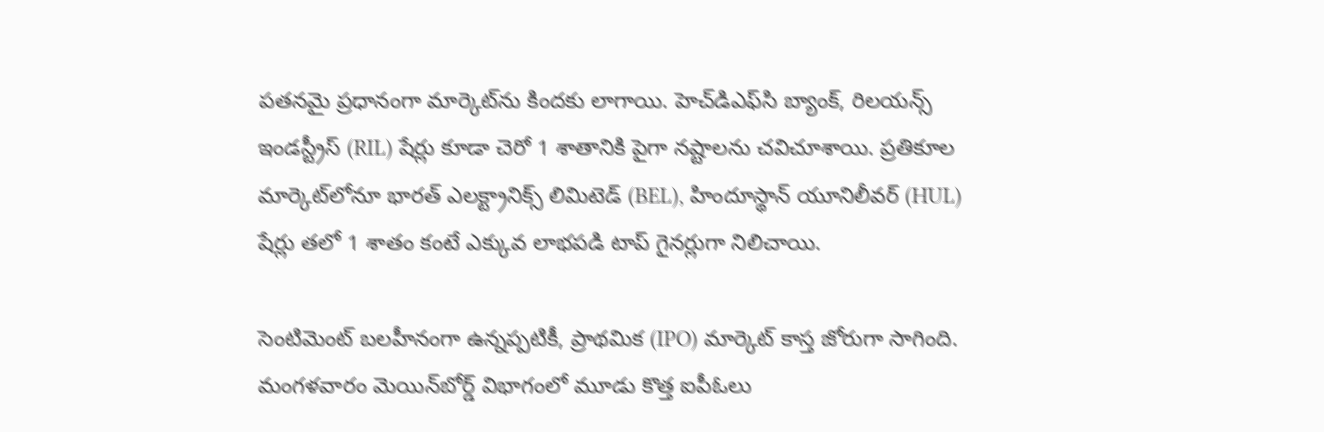పతనమై ప్రధానంగా మార్కెట్‌ను కిందకు లాగాయి. హెచ్‌డిఎఫ్‌సి బ్యాంక్, రిలయన్స్ ఇండస్ట్రీస్ (RIL) షేర్లు కూడా చెరో 1 శాతానికి పైగా నష్టాలను చవిచూశాయి. ప్రతికూల మార్కెట్‌లోనూ భారత్ ఎలక్ట్రానిక్స్ లిమిటెడ్ (BEL), హిందూస్థాన్ యూనిలీవర్ (HUL) షేర్లు తలో 1 శాతం కంటే ఎక్కువ లాభపడి టాప్ గైనర్లుగా నిలిచాయి.

సెంటిమెంట్ బలహీనంగా ఉన్నప్పటికీ, ప్రాథమిక (IPO) మార్కెట్ కాస్త జోరుగా సాగింది. మంగళవారం మెయిన్‌బోర్డ్ విభాగంలో మూడు కొత్త ఐపీఓలు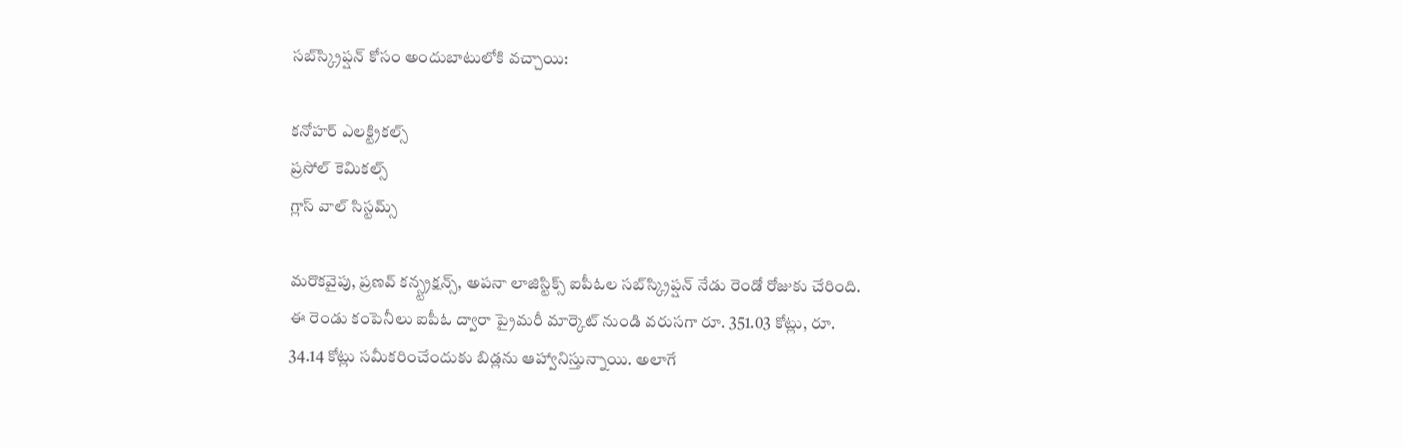సబ్‌స్క్రిప్షన్ కోసం అందుబాటులోకి వచ్చాయి:

కనోహర్ ఎలక్ట్రికల్స్
ప్రసోల్ కెమికల్స్
గ్లాస్ వాల్ సిస్టమ్స్

మరొకవైపు, ప్రణవ్ కన్స్ట్రక్షన్స్, అపనా లాజిస్టిక్స్ ఐపీఓల సబ్‌స్క్రిప్షన్ నేడు రెండో రోజుకు చేరింది. ఈ రెండు కంపెనీలు ఐపీఓ ద్వారా ప్రైమరీ మార్కెట్ నుండి వరుసగా రూ. 351.03 కోట్లు, రూ. 34.14 కోట్లు సమీకరించేందుకు బిడ్లను ఆహ్వానిస్తున్నాయి. అలాగే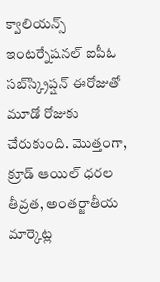క్వాలియన్స్ ఇంటర్నేషనల్ ఐపీఓ సబ్‌స్క్రిప్షన్ ఈరోజుతో మూడో రోజుకు చేరుకుంది. మొత్తంగా, క్రూడ్ ఆయిల్ ధరల తీవ్రత, అంతర్జాతీయ మార్కెట్ల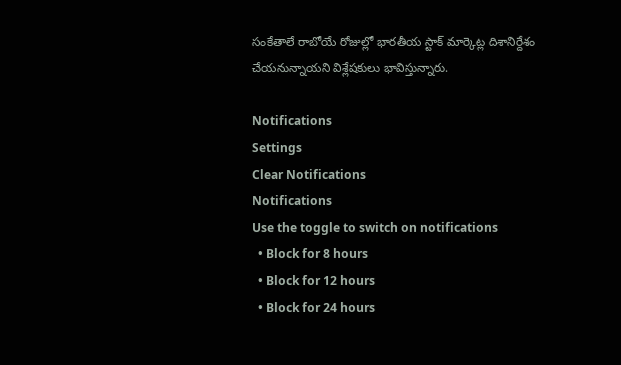సంకేతాలే రాబోయే రోజుల్లో భారతీయ స్టాక్ మార్కెట్ల దిశానిర్దేశం చేయనున్నాయని విశ్లేషకులు భావిస్తున్నారు.

Notifications
Settings
Clear Notifications
Notifications
Use the toggle to switch on notifications
  • Block for 8 hours
  • Block for 12 hours
  • Block for 24 hours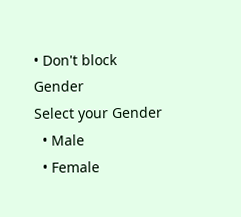• Don't block
Gender
Select your Gender
  • Male
  • Female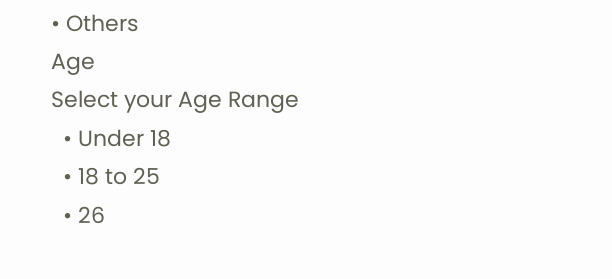• Others
Age
Select your Age Range
  • Under 18
  • 18 to 25
  • 26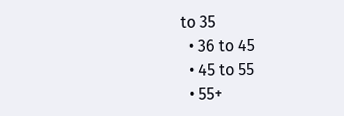to 35
  • 36 to 45
  • 45 to 55
  • 55+